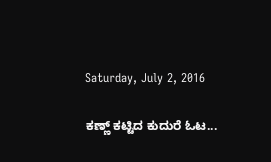Saturday, July 2, 2016

ಕಣ್ಣ್ ಕಟ್ಟಿದ ಕುದುರೆ ಓಟ...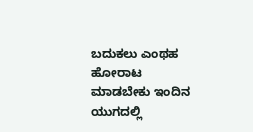ಬದುಕಲು ಎಂಥಹ ಹೋರಾಟ ಮಾಡಬೇಕು ಇಂದಿನ ಯುಗದಲ್ಲಿ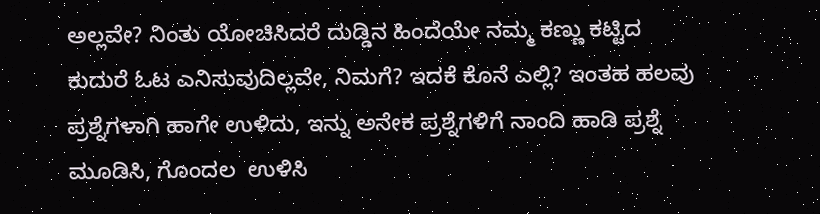ಅಲ್ಲವೇ? ನಿಂತು ಯೋಚಿಸಿದರೆ ದುಡ್ಡಿನ ಹಿಂದೆಯೇ ನಮ್ಮ ಕಣ್ಣು ಕಟ್ಟಿದ ಕುದುರೆ ಓಟ ಎನಿಸುವುದಿಲ್ಲವೇ, ನಿಮಗೆ? ಇದಕೆ ಕೊನೆ ಎಲ್ಲಿ? ಇಂತಹ ಹಲವು ಪ್ರಶ್ನೆಗಳಾಗಿ ಹಾಗೇ ಉಳಿದು, ಇನ್ನು ಅನೇಕ ಪ್ರಶ್ನೆಗಳಿಗೆ ನಾಂದಿ ಹಾಡಿ ಪ್ರಶ್ನೆ ಮೂಡಿಸಿ, ಗೊಂದಲ  ಉಳಿಸಿ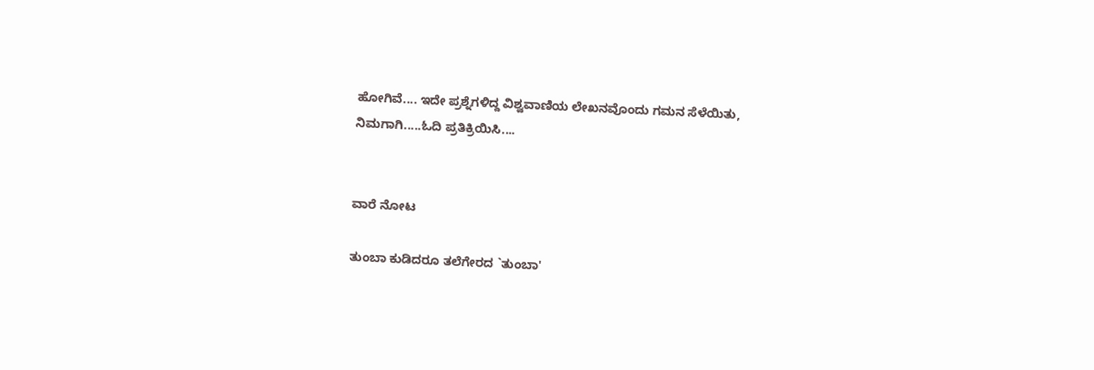ಹೋಗಿವೆ.... ಇದೇ ಪ್ರಶ್ನೆಗಳಿದ್ದ ವಿಶ್ವವಾಣಿಯ ಲೇಖನವೊಂದು ಗಮನ ಸೆಳೆಯಿತು, ನಿಮಗಾಗಿ.....ಓದಿ ಪ್ರತಿಕ್ರಿಯಿಸಿ....


ವಾರೆ ನೋಟ

ತುಂಬಾ ಕುಡಿದರೂ ತಲೆಗೇರದ `ತುಂಬಾ'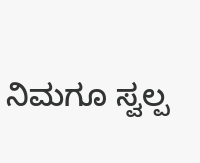ನಿಮಗೂ ಸ್ವಲ್ಪ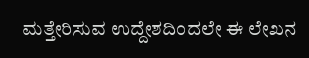ಮತ್ತೇರಿಸುವ ಉದ್ದೇಶದಿಂದಲೇ ಈ ಲೇಖನ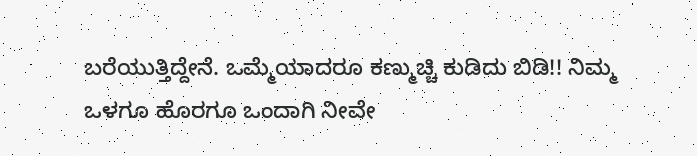ಬರೆಯುತ್ತಿದ್ದೇನೆ. ಒಮ್ಮೆಯಾದರೂ ಕಣ್ಮುಚ್ಚಿ ಕುಡಿದು ಬಿಡಿ!! ನಿಮ್ಮ ಒಳಗೂ ಹೊರಗೂ ಒಂದಾಗಿ ನೀವೇ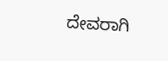ದೇವರಾಗಿ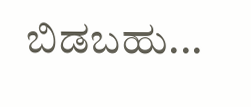ಬಿಡಬಹು...